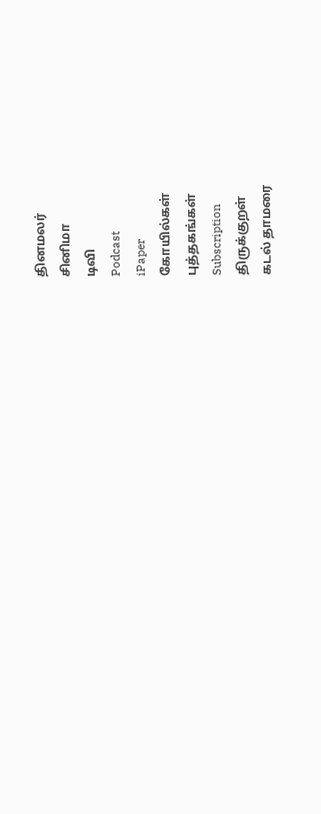தினமலர்
சினிமா
டிவி
Podcast
iPaper
கோயில்கள்
புத்தகங்கள்
Subscription
திருக்குறள்
கடல் தாமரை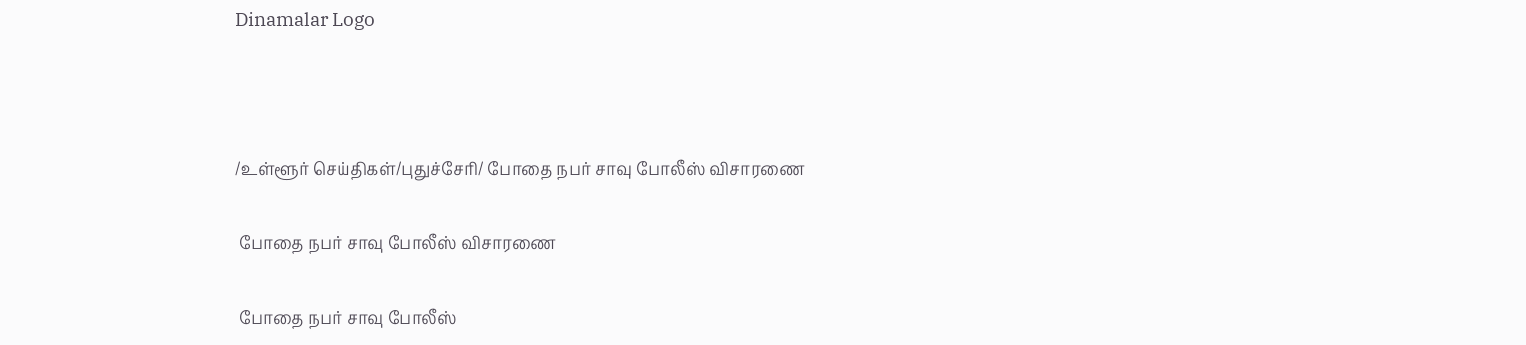Dinamalar Logo



/உள்ளூர் செய்திகள்/புதுச்சேரி/ போதை நபர் சாவு போலீஸ் விசாரணை

 போதை நபர் சாவு போலீஸ் விசாரணை

 போதை நபர் சாவு போலீஸ்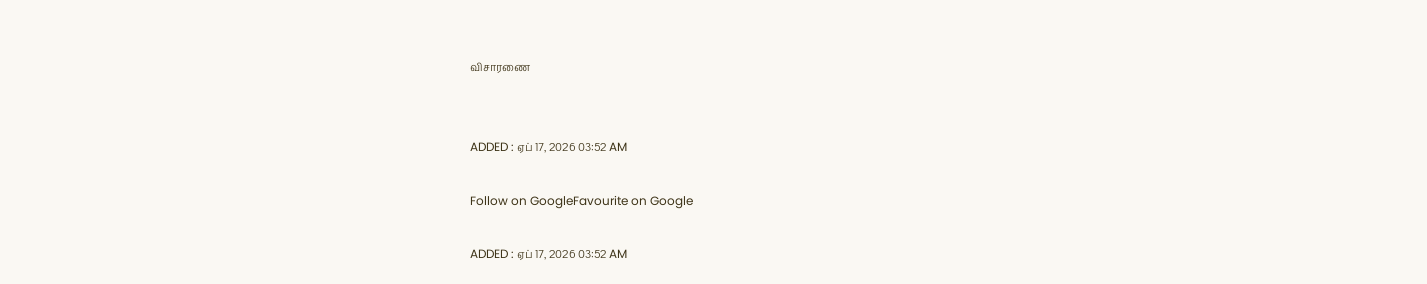விசாரணை


ADDED : ஏப் 17, 2026 03:52 AM

Follow on GoogleFavourite on Google

ADDED : ஏப் 17, 2026 03:52 AM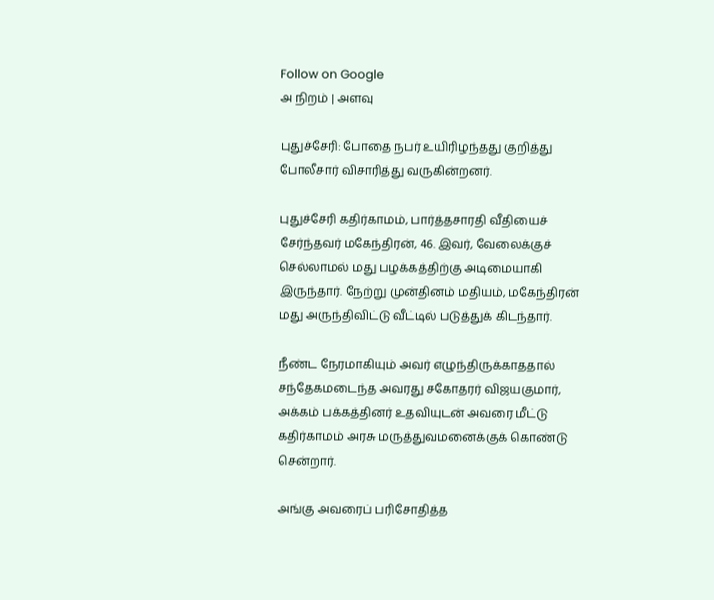Follow on Google
அ நிறம் | அளவு

புதுச்சேரி: போதை நபர் உயிரிழந்தது குறித்து போலீசார் விசாரித்து வருகின்றனர்.

புதுச்சேரி கதிர்காமம், பார்த்தசாரதி வீதியைச் சேர்ந்தவர் மகேந்திரன், 46. இவர், வேலைக்குச் செல்லாமல் மது பழக்கத்திற்கு அடிமையாகி இருந்தார். நேற்று முன்தினம் மதியம், மகேந்திரன் மது அருந்திவிட்டு வீட்டில் படுத்துக் கிடந்தார்.

நீண்ட நேரமாகியும் அவர் எழுந்திருக்காததால் சந்தேகமடைந்த அவரது சகோதரர் விஜயகுமார், அக்கம் பக்கத்தினர் உதவியுடன் அவரை மீட்டு கதிர்காமம் அரசு மருத்துவமனைக்குக் கொண்டு சென்றார்.

அங்கு அவரைப் பரிசோதித்த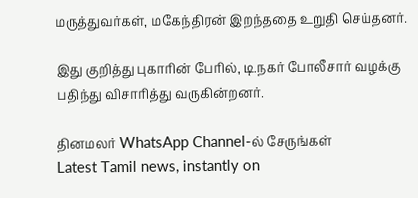மருத்துவர்கள், மகேந்திரன் இறந்ததை உறுதி செய்தனர்.

இது குறித்து புகாரின் பேரில், டி.நகர் போலீசார் வழக்கு பதிந்து விசாரித்து வருகின்றனர்.

தினமலர் WhatsApp Channel-ல் சேருங்கள்
Latest Tamil news, instantly on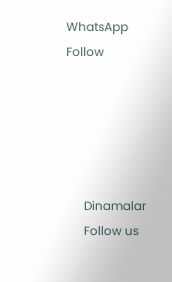WhatsApp
Follow





      Dinamalar
      Follow us